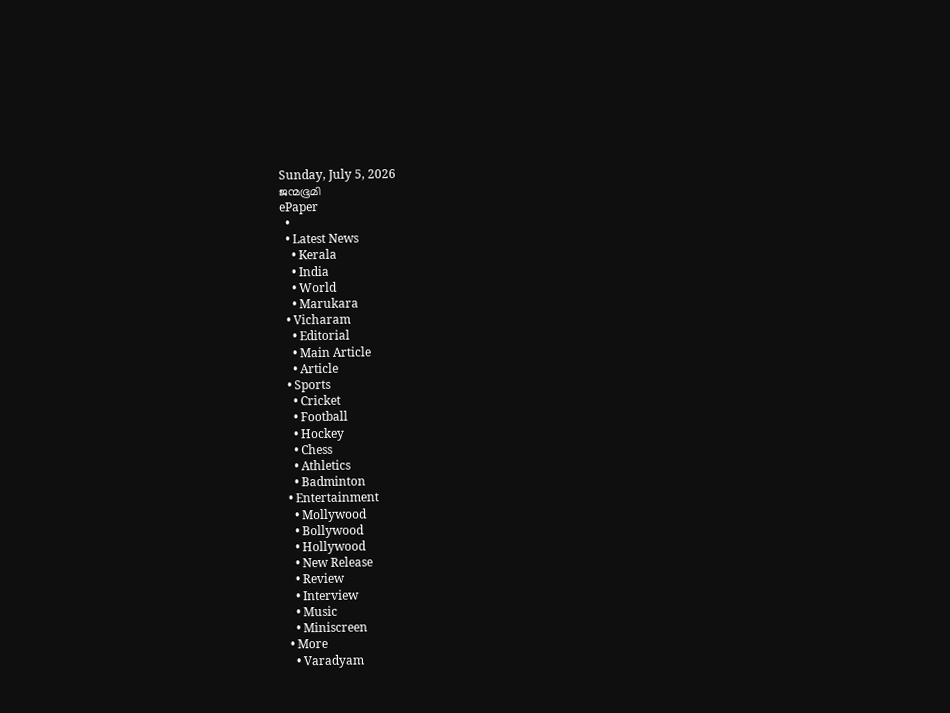Sunday, July 5, 2026
ജന്മഭൂമി
ePaper
  •
  • Latest News
    • Kerala
    • India
    • World
    • Marukara
  • Vicharam
    • Editorial
    • Main Article
    • Article
  • Sports
    • Cricket
    • Football
    • Hockey
    • Chess
    • Athletics
    • Badminton
  • Entertainment
    • Mollywood
    • Bollywood
    • Hollywood
    • New Release
    • Review
    • Interview
    • Music
    • Miniscreen
  • More
    • Varadyam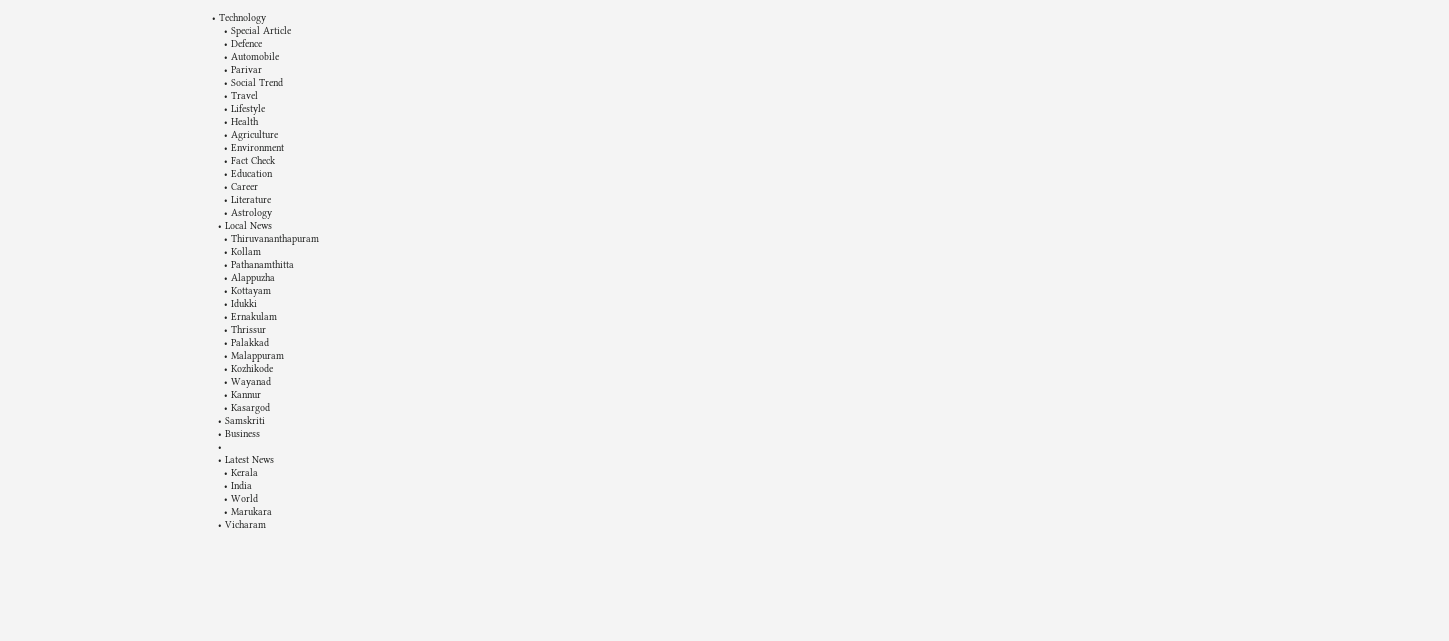• Technology
    • Special Article
    • Defence
    • Automobile
    • Parivar
    • Social Trend
    • Travel
    • Lifestyle
    • Health
    • Agriculture
    • Environment
    • Fact Check
    • Education
    • Career
    • Literature
    • Astrology
  • Local News
    • Thiruvananthapuram
    • Kollam
    • Pathanamthitta
    • Alappuzha
    • Kottayam
    • Idukki
    • Ernakulam
    • Thrissur
    • Palakkad
    • Malappuram
    • Kozhikode
    • Wayanad
    • Kannur
    • Kasargod
  • Samskriti
  • Business
  •
  • Latest News
    • Kerala
    • India
    • World
    • Marukara
  • Vicharam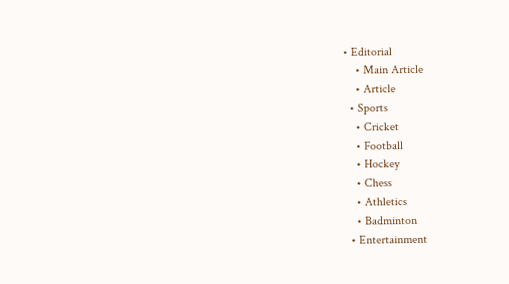• Editorial
    • Main Article
    • Article
  • Sports
    • Cricket
    • Football
    • Hockey
    • Chess
    • Athletics
    • Badminton
  • Entertainment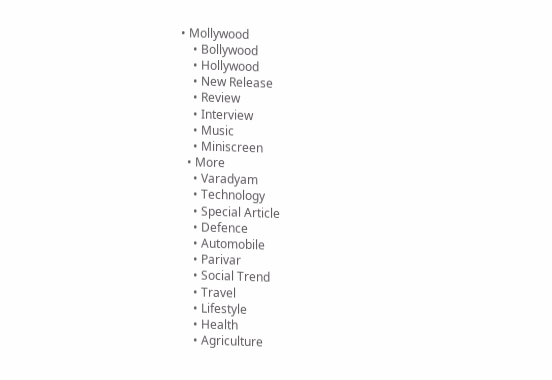• Mollywood
    • Bollywood
    • Hollywood
    • New Release
    • Review
    • Interview
    • Music
    • Miniscreen
  • More
    • Varadyam
    • Technology
    • Special Article
    • Defence
    • Automobile
    • Parivar
    • Social Trend
    • Travel
    • Lifestyle
    • Health
    • Agriculture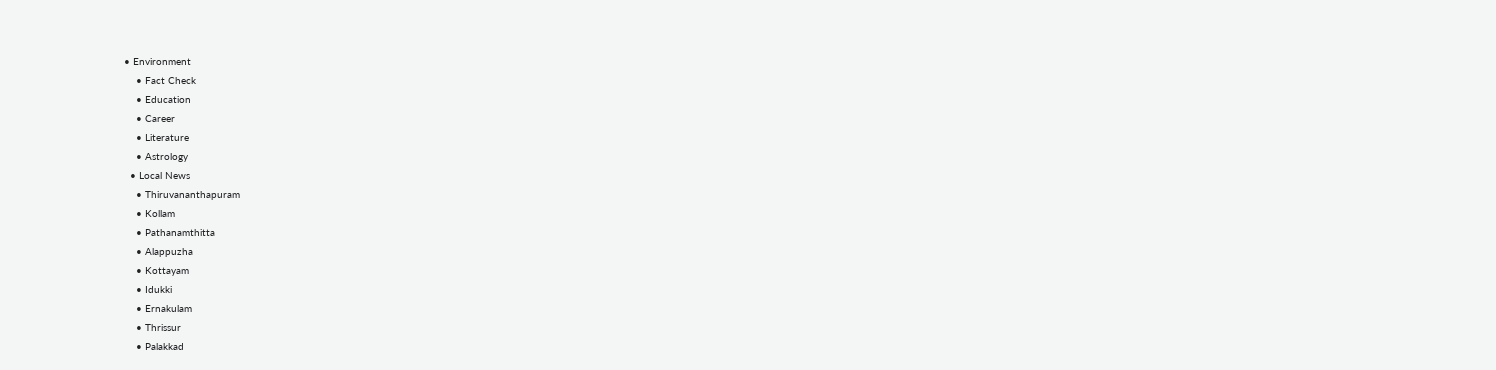• Environment
    • Fact Check
    • Education
    • Career
    • Literature
    • Astrology
  • Local News
    • Thiruvananthapuram
    • Kollam
    • Pathanamthitta
    • Alappuzha
    • Kottayam
    • Idukki
    • Ernakulam
    • Thrissur
    • Palakkad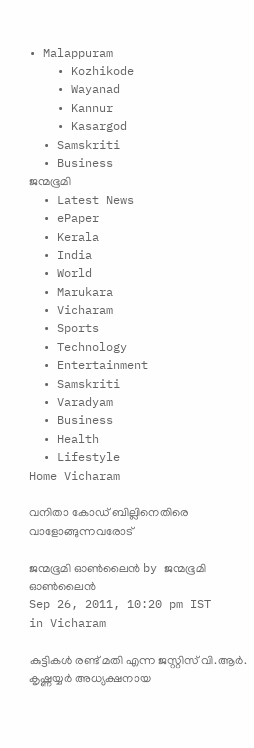• Malappuram
    • Kozhikode
    • Wayanad
    • Kannur
    • Kasargod
  • Samskriti
  • Business
ജന്മഭൂമി
  • Latest News
  • ePaper
  • Kerala
  • India
  • World
  • Marukara
  • Vicharam
  • Sports
  • Technology
  • Entertainment
  • Samskriti
  • Varadyam
  • Business
  • Health
  • Lifestyle
Home Vicharam

വനിതാ കോഡ്‌ ബില്ലിനെതിരെ വാളോങ്ങുന്നവരോട്‌

ജന്മഭൂമി ഓണ്‍ലൈന്‍ by ജന്മഭൂമി ഓണ്‍ലൈന്‍
Sep 26, 2011, 10:20 pm IST
in Vicharam

കുട്ടികള്‍ രണ്ട്‌ മതി എന്ന ജസ്റ്റിസ്‌ വി.ആര്‍. കൃഷ്ണയ്യര്‍ അധ്യക്ഷനായ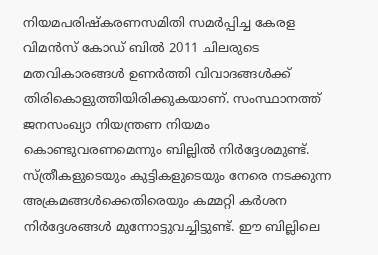നിയമപരിഷ്കരണസമിതി സമര്‍പ്പിച്ച കേരള വിമന്‍സ്‌ കോഡ്‌ ബില്‍ 2011 ചിലരുടെ മതവികാരങ്ങള്‍ ഉണര്‍ത്തി വിവാദങ്ങള്‍ക്ക്‌ തിരികൊളുത്തിയിരിക്കുകയാണ്‌. സംസ്ഥാനത്ത്‌ ജനസംഖ്യാ നിയന്ത്രണ നിയമം കൊണ്ടുവരണമെന്നും ബില്ലില്‍ നിര്‍ദ്ദേശമുണ്ട്‌. സ്ത്രീകളുടെയും കുട്ടികളുടെയും നേരെ നടക്കുന്ന അക്രമങ്ങള്‍ക്കെതിരെയും കമ്മറ്റി കര്‍ശന നിര്‍ദ്ദേശങ്ങള്‍ മുന്നോട്ടുവച്ചിട്ടുണ്ട്‌. ഈ ബില്ലിലെ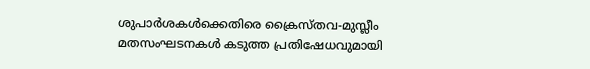ശുപാര്‍ശകള്‍ക്കെതിരെ ക്രൈസ്തവ-മുസ്ലീം മതസംഘടനകള്‍ കടുത്ത പ്രതിഷേധവുമായി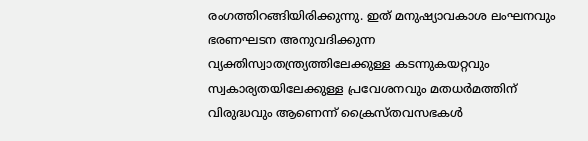രംഗത്തിറങ്ങിയിരിക്കുന്നു. ഇത്‌ മനുഷ്യാവകാശ ലംഘനവും ഭരണഘടന അനുവദിക്കുന്ന വ്യക്തിസ്വാതന്ത്ര്യത്തിലേക്കുള്ള കടന്നുകയറ്റവും സ്വകാര്യതയിലേക്കുള്ള പ്രവേശനവും മതധര്‍മത്തിന്‌ വിരുദ്ധവും ആണെന്ന്‌ ക്രൈസ്തവസഭകള്‍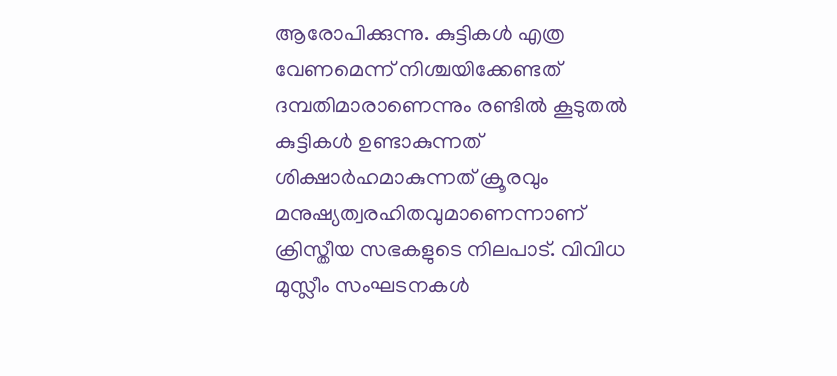ആരോപിക്കുന്നു. കുട്ടികള്‍ എത്ര വേണമെന്ന്‌ നിശ്ചയിക്കേണ്ടത്‌ ദമ്പതിമാരാണെന്നും രണ്ടില്‍ കൂടുതല്‍ കുട്ടികള്‍ ഉണ്ടാകുന്നത്‌ ശിക്ഷാര്‍ഹമാകുന്നത്‌ ക്രൂരവും മനുഷ്യത്വരഹിതവുമാണെന്നാണ്‌ ക്രിസ്തീയ സഭകളുടെ നിലപാട്‌. വിവിധ മുസ്ലീം സംഘടനകള്‍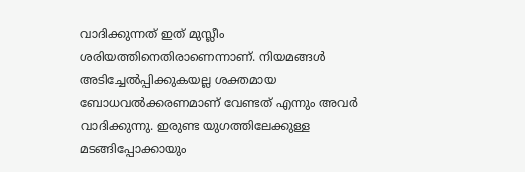വാദിക്കുന്നത്‌ ഇത്‌ മുസ്ലീം ശരിയത്തിനെതിരാണെന്നാണ്‌. നിയമങ്ങള്‍ അടിച്ചേല്‍പ്പിക്കുകയല്ല ശക്തമായ ബോധവല്‍ക്കരണമാണ്‌ വേണ്ടത്‌ എന്നും അവര്‍ വാദിക്കുന്നു. ഇരുണ്ട യുഗത്തിലേക്കുള്ള മടങ്ങിപ്പോക്കായും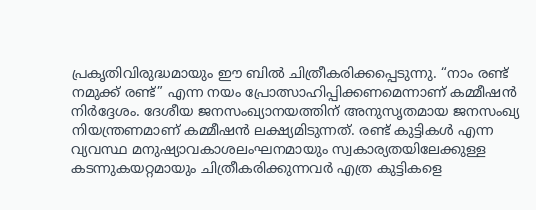പ്രകൃതിവിരുദ്ധമായും ഈ ബില്‍ ചിത്രീകരിക്കപ്പെടുന്നു. “നാം രണ്ട്‌ നമുക്ക്‌ രണ്ട്‌” എന്ന നയം പ്രോത്സാഹിപ്പിക്കണമെന്നാണ്‌ കമ്മീഷന്‍ നിര്‍ദ്ദേശം. ദേശീയ ജനസംഖ്യാനയത്തിന്‌ അനുസൃതമായ ജനസംഖ്യ നിയന്ത്രണമാണ്‌ കമ്മീഷന്‍ ലക്ഷ്യമിടുന്നത്‌. രണ്ട്‌ കുട്ടികള്‍ എന്ന വ്യവസ്ഥ മനുഷ്യാവകാശലംഘനമായും സ്വകാര്യതയിലേക്കുള്ള കടന്നുകയറ്റമായും ചിത്രീകരിക്കുന്നവര്‍ എത്ര കുട്ടികളെ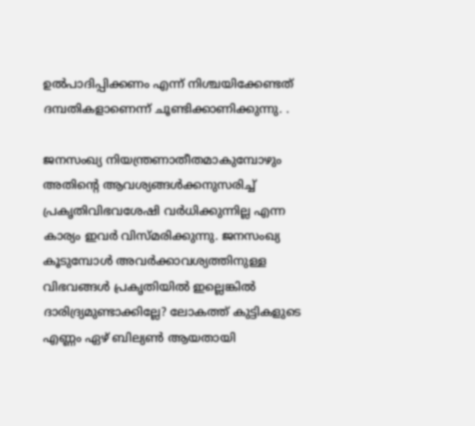ഉല്‍പാദിപ്പിക്കണം എന്ന്‌ നിശ്ചയിക്കേണ്ടത്‌ ദമ്പതികളാണെന്ന്‌ ചൂണ്ടിക്കാണിക്കുന്നു. .

ജനസംഖ്യ നിയന്ത്രണാതീതമാകുമ്പോഴും അതിന്റെ ആവശ്യങ്ങള്‍ക്കനുസരിച്ച്‌ പ്രകൃതിവിഭവശേഷി വര്‍ധിക്കുന്നില്ല എന്ന കാര്യം ഇവര്‍ വിസ്മരിക്കുന്നു. ജനസംഖ്യ കൂടുമ്പോള്‍ അവര്‍ക്കാവശ്യത്തിനുള്ള വിഭവങ്ങള്‍ പ്രകൃതിയില്‍ ഇല്ലെങ്കില്‍ ദാരിദ്ര്യമുണ്ടാക്കില്ലേ? ലോകത്ത്‌ കുട്ടികളുടെ എണ്ണം ഏഴ്‌ ബില്യണ്‍ ആയതായി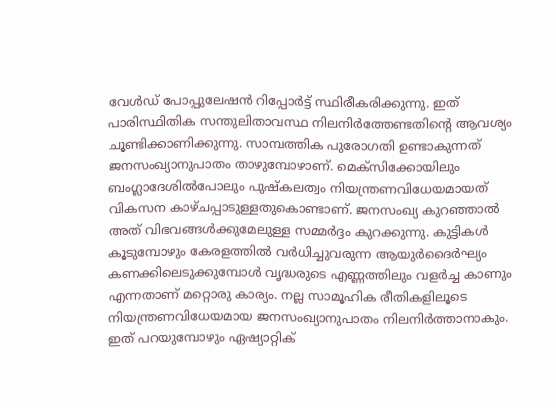വേള്‍ഡ്‌ പോപ്പുലേഷന്‍ റിപ്പോര്‍ട്ട്‌ സ്ഥിരീകരിക്കുന്നു. ഇത്‌ പാരിസ്ഥിതിക സന്തുലിതാവസ്ഥ നിലനിര്‍ത്തേണ്ടതിന്റെ ആവശ്യം ചൂണ്ടിക്കാണിക്കുന്നു. സാമ്പത്തിക പുരോഗതി ഉണ്ടാകുന്നത്‌ ജനസംഖ്യാനുപാതം താഴുമ്പോഴാണ്‌. മെക്സിക്കോയിലും ബംഗ്ലാദേശില്‍പോലും പുഷ്കലത്വം നിയന്ത്രണവിധേയമായത്‌ വികസന കാഴ്ചപ്പാടുള്ളതുകൊണ്ടാണ്‌. ജനസംഖ്യ കുറഞ്ഞാല്‍ അത്‌ വിഭവങ്ങള്‍ക്കുമേലുള്ള സമ്മര്‍ദ്ദം കുറക്കുന്നു. കുട്ടികള്‍ കൂടുമ്പോഴും കേരളത്തില്‍ വര്‍ധിച്ചുവരുന്ന ആയുര്‍ദൈര്‍ഘ്യം കണക്കിലെടുക്കുമ്പോള്‍ വൃദ്ധരുടെ എണ്ണത്തിലും വളര്‍ച്ച കാണും എന്നതാണ്‌ മറ്റൊരു കാര്യം. നല്ല സാമൂഹിക രീതികളിലൂടെ നിയന്ത്രണവിധേയമായ ജനസംഖ്യാനുപാതം നിലനിര്‍ത്താനാകും. ഇത്‌ പറയുമ്പോഴും ഏഷ്യാറ്റിക്‌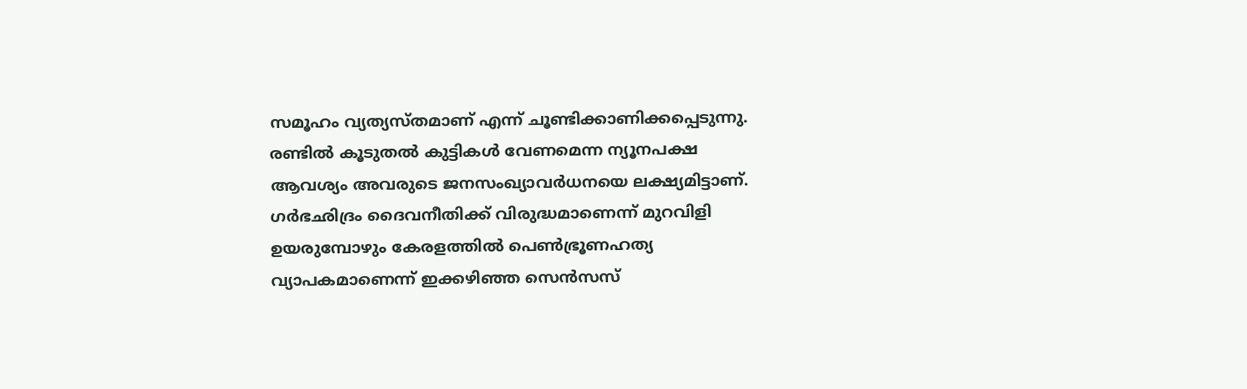സമൂഹം വ്യത്യസ്തമാണ്‌ എന്ന്‌ ചൂണ്ടിക്കാണിക്കപ്പെടുന്നു. രണ്ടില്‍ കൂടുതല്‍ കുട്ടികള്‍ വേണമെന്ന ന്യൂനപക്ഷ ആവശ്യം അവരുടെ ജനസംഖ്യാവര്‍ധനയെ ലക്ഷ്യമിട്ടാണ്‌. ഗര്‍ഭഛിദ്രം ദൈവനീതിക്ക്‌ വിരുദ്ധമാണെന്ന്‌ മുറവിളി ഉയരുമ്പോഴും കേരളത്തില്‍ പെണ്‍ഭ്രൂണഹത്യ വ്യാപകമാണെന്ന്‌ ഇക്കഴിഞ്ഞ സെന്‍സസ്‌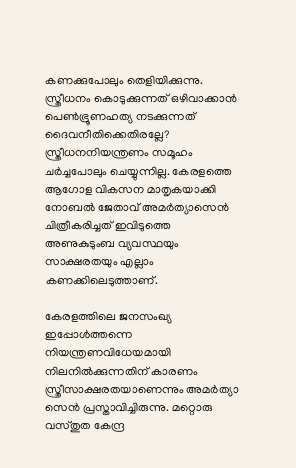കണക്കുപോലും തെളിയിക്കുന്നു. സ്ത്രീധനം കൊടുക്കുന്നത്‌ ഒഴിവാക്കാന്‍ പെണ്‍ഭ്രൂണഹത്യ നടക്കുന്നത്‌ ദൈവനീതിക്കെതിരല്ലേ? സ്ത്രീധനനിയന്ത്രണം സമൂഹം ചര്‍ച്ചപോലും ചെയ്യുന്നില്ല. കേരളത്തെ ആഗോള വികസന മാതൃകയാക്കി നോബല്‍ ജേതാവ്‌ അമര്‍ത്യാസെന്‍ ചിത്രീകരിച്ചത്‌ ഇവിടുത്തെ അണുകുടുംബ വ്യവസ്ഥയും സാക്ഷരതയും എല്ലാം കണക്കിലെടുത്താണ്‌.

കേരളത്തിലെ ജനസംഖ്യ ഇപ്പോള്‍ത്തന്നെ നിയന്ത്രണവിധേയമായി നിലനില്‍ക്കുന്നതിന്‌ കാരണം സ്ത്രീസാക്ഷരതയാണെന്നും അമര്‍ത്യാ സെന്‍ പ്രസ്താവിച്ചിരുന്നു. മറ്റൊരു വസ്തുത കേന്ദ്ര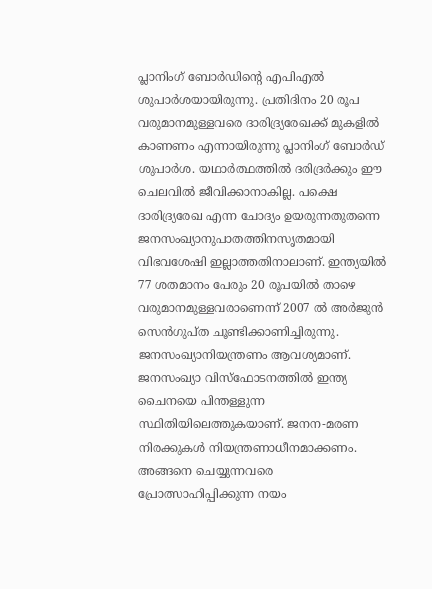പ്ലാനിംഗ്‌ ബോര്‍ഡിന്റെ എപിഎല്‍ ശുപാര്‍ശയായിരുന്നു. പ്രതിദിനം 20 രൂപ വരുമാനമുള്ളവരെ ദാരിദ്ര്യരേഖക്ക്‌ മുകളില്‍ കാണണം എന്നായിരുന്നു പ്ലാനിംഗ്‌ ബോര്‍ഡ്‌ ശുപാര്‍ശ. യഥാര്‍ത്ഥത്തില്‍ ദരിദ്രര്‍ക്കും ഈ ചെലവില്‍ ജീവിക്കാനാകില്ല. പക്ഷെ ദാരിദ്ര്യരേഖ എന്ന ചോദ്യം ഉയരുന്നതുതന്നെ ജനസംഖ്യാനുപാതത്തിനസൃതമായി വിഭവശേഷി ഇല്ലാത്തതിനാലാണ്‌. ഇന്ത്യയില്‍ 77 ശതമാനം പേരും 20 രൂപയില്‍ താഴെ വരുമാനമുള്ളവരാണെന്ന്‌ 2007 ല്‍ അര്‍ജുന്‍ സെന്‍ഗുപ്ത ചൂണ്ടിക്കാണിച്ചിരുന്നു. ജനസംഖ്യാനിയന്ത്രണം ആവശ്യമാണ്‌. ജനസംഖ്യാ വിസ്ഫോടനത്തില്‍ ഇന്ത്യ ചൈനയെ പിന്തള്ളുന്ന സ്ഥിതിയിലെത്തുകയാണ്‌. ജനന-മരണ നിരക്കുകള്‍ നിയന്ത്രണാധീനമാക്കണം. അങ്ങനെ ചെയ്യുന്നവരെ പ്രോത്സാഹിപ്പിക്കുന്ന നയം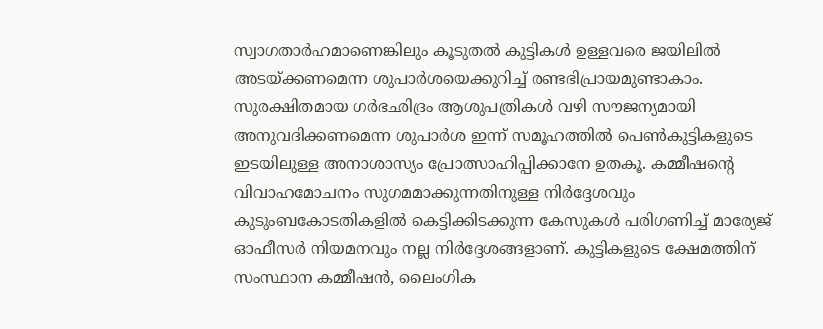സ്വാഗതാര്‍ഹമാണെങ്കിലും കൂടുതല്‍ കുട്ടികള്‍ ഉള്ളവരെ ജയിലില്‍ അടയ്‌ക്കണമെന്ന ശുപാര്‍ശയെക്കുറിച്ച്‌ രണ്ടഭിപ്രായമുണ്ടാകാം. സുരക്ഷിതമായ ഗര്‍ഭഛിദ്രം ആശുപത്രികള്‍ വഴി സൗജന്യമായി അനുവദിക്കണമെന്ന ശുപാര്‍ശ ഇന്ന്‌ സമൂഹത്തില്‍ പെണ്‍കുട്ടികളുടെ ഇടയിലുള്ള അനാശാസ്യം പ്രോത്സാഹിപ്പിക്കാനേ ഉതകൂ. കമ്മീഷന്റെ വിവാഹമോചനം സുഗമമാക്കുന്നതിനുള്ള നിര്‍ദ്ദേശവും കുടുംബകോടതികളില്‍ കെട്ടിക്കിടക്കുന്ന കേസുകള്‍ പരിഗണിച്ച്‌ മാര്യേജ്‌ ഓഫീസര്‍ നിയമനവും നല്ല നിര്‍ദ്ദേശങ്ങളാണ്‌. കുട്ടികളുടെ ക്ഷേമത്തിന്‌ സംസ്ഥാന കമ്മീഷന്‍, ലൈംഗിക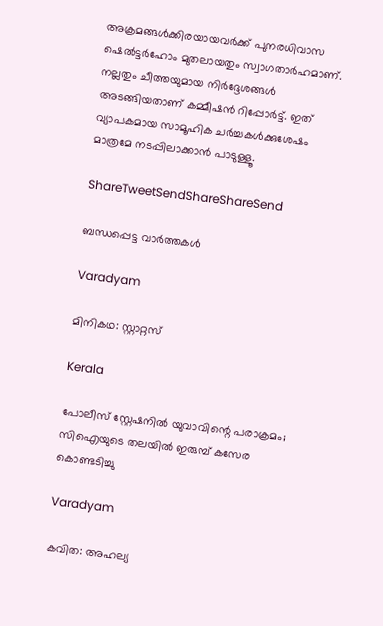അക്രമങ്ങള്‍ക്കിരയായവര്‍ക്ക്‌ പുനരധിവാസ ഷെല്‍ട്ടര്‍ഹോം മുതലായതും സ്വാഗതാര്‍ഹമാണ്‌. നല്ലതും ചീത്തയുമായ നിര്‍ദ്ദേശങ്ങള്‍ അടങ്ങിയതാണ്‌ കമ്മീഷന്‍ റിപ്പോര്‍ട്ട്‌. ഇത്‌ വ്യാപകമായ സാമൂഹിക ചര്‍ച്ചകള്‍ക്കുശേഷം മാത്രമേ നടപ്പിലാക്കാന്‍ പാടുള്ളൂ.

ShareTweetSendShareShareSend

ബന്ധപ്പെട്ട വാര്‍ത്തകള്‍

Varadyam

മിനികഥ: സ്റ്റാറ്റസ്

Kerala

പോലീസ് സ്റ്റേഷനില്‍ യുവാവിന്റെ പരാക്രമം; സിഐയുടെ തലയിൽ ഇരുമ്പ് കസേര കൊണ്ടടിച്ചു

Varadyam

കവിത: അഹല്യ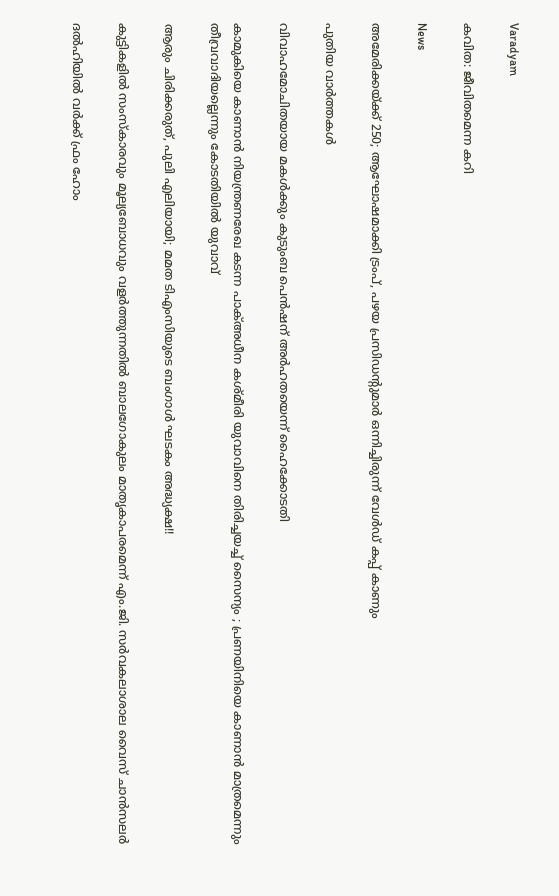Varadyam

കവിത: ജീവിതമെന്ന കറി

News

അമേരിക്കയ്‌ക്ക് 250; ആഘോഷമാക്കി ട്രംപ്, പഴയ പ്രസിഡന്റുമാർ ഒന്നിച്ചിരുന്ന് വേൾഡ് കപ്പ് കാണും

പുതിയ വാര്‍ത്തകള്‍

വിവാഹമോചിതയായ മകള്‍ക്കും കുടുംബ പെന്‍ഷന് അര്‍ഹതയെന്ന് ഹൈക്കോടതി

കാമുകിയെ കാണാൻ നിയന്ത്രണരേഖ കടന്ന പാക്അധീന കശ്മീരി യുവാവിനെ തിരിച്ചയച്ച് സൈന്യം ; പ്രണയിനിയെ കാണാൻ മാത്രമെന്നും തീവ്രവാദിയല്ലെന്നും കോടതിയിൽ യുവാവ്

ആരും ചിരിക്കരുത്, പുലി എലിയായി; മമത ടിഎംസിയുടെ ബംഗാൾ ഘടകം അദ്ധ്യക്ഷ!!

കുട്ടികളിൽ സംസ്കാരവും മൂല്യബോധവും വളർത്തുന്നതിൽ ബാലഗോകുലം മാതൃകാപരമെന്ന് എം.ജി. സർവകലാശാല വൈസ് ചാൻസലർ

ദൽഹിയിൽ വർക്ക് ഫ്രം ഹോം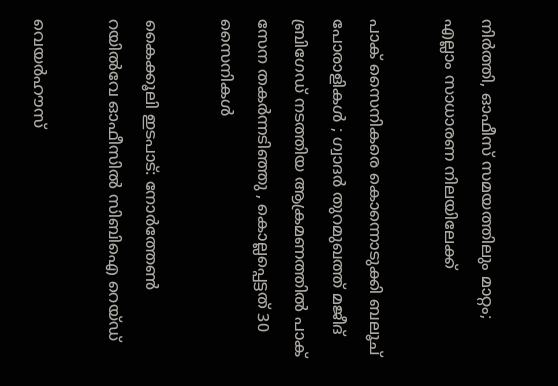നിർത്തി, ഓഫീസ് സമയത്തിലും മാറ്റം; എല്ലാം സാധാരണ നിലയിലേക്ക്

പാക് സൈനികരെ കൊന്നൊടുക്കി ബലൂച് പോരാളികൾ ; ഗ്വാദർ തുറമുഖത്ത് മജീദ് ബ്രിഗേഡ് നടത്തിയ ആക്രമണത്തിൽ പാക് സേന തകർന്നടിഞ്ഞു , കൊല്ലപ്പെട്ടത് 30 സൈനികൾ

കൈക്കൂലി ഇടപാട്: നോർത്തേൺ റയിൽവേ ഓഫീസിൽ സിബിഐ റെയ്ഡ്

വെയർഹൗസ്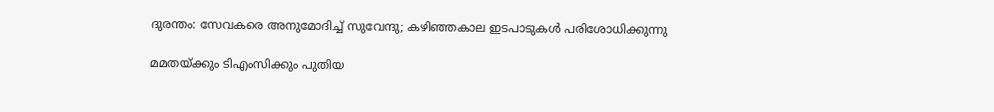ദുരന്തം: സേവകരെ അനുമോദിച്ച് സുവേന്ദു; കഴിഞ്ഞകാല ഇടപാടുകൾ പരിശോധിക്കുന്നു

മമതയ്‌ക്കും ടിഎംസിക്കും പുതിയ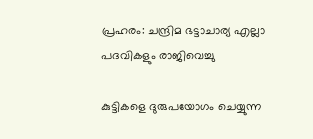പ്രഹരം: ചന്ദ്രിമ ഭട്ടാചാര്യ എല്ലാ പദവികളും രാജിവെച്ചു

കുട്ടികളെ ദുരുപയോഗം ചെയ്യുന്ന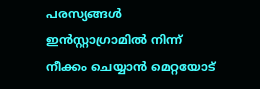പരസ്യങ്ങൾ ഇൻസ്റ്റാഗ്രാമിൽ നിന്ന് നീക്കം ചെയ്യാൻ മെറ്റയോട്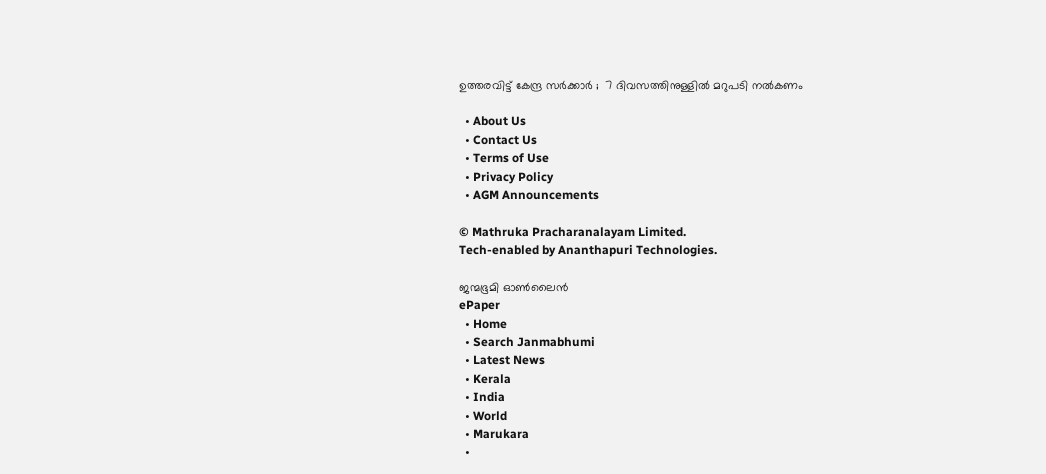ഉത്തരവിട്ട് കേന്ദ്ര സർക്കാർ ;  7 ദിവസത്തിനുള്ളിൽ മറുപടി നൽകണം

  • About Us
  • Contact Us
  • Terms of Use
  • Privacy Policy
  • AGM Announcements

© Mathruka Pracharanalayam Limited.
Tech-enabled by Ananthapuri Technologies.

ജന്മഭൂമി ഓണ്‍ലൈന്‍
ePaper
  • Home
  • Search Janmabhumi
  • Latest News
  • Kerala
  • India
  • World
  • Marukara
  •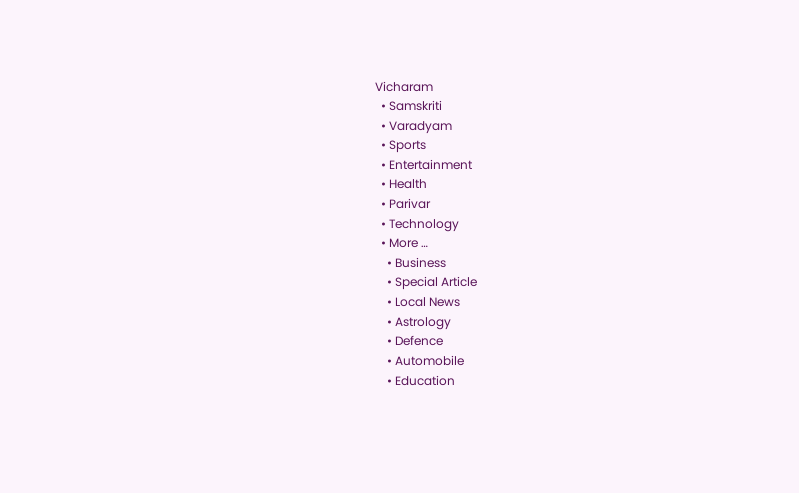Vicharam
  • Samskriti
  • Varadyam
  • Sports
  • Entertainment
  • Health
  • Parivar
  • Technology
  • More …
    • Business
    • Special Article
    • Local News
    • Astrology
    • Defence
    • Automobile
    • Education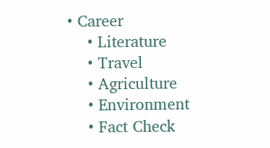• Career
    • Literature
    • Travel
    • Agriculture
    • Environment
    • Fact Check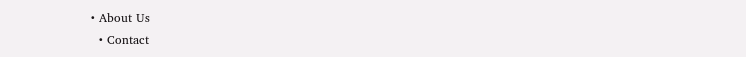• About Us
  • Contact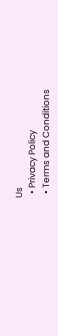Us
  • Privacy Policy
  • Terms and Conditions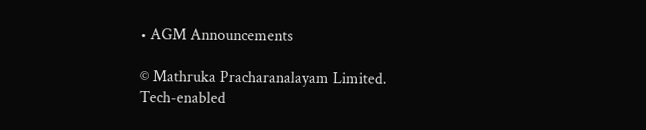• AGM Announcements

© Mathruka Pracharanalayam Limited.
Tech-enabled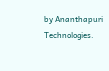by Ananthapuri Technologies.